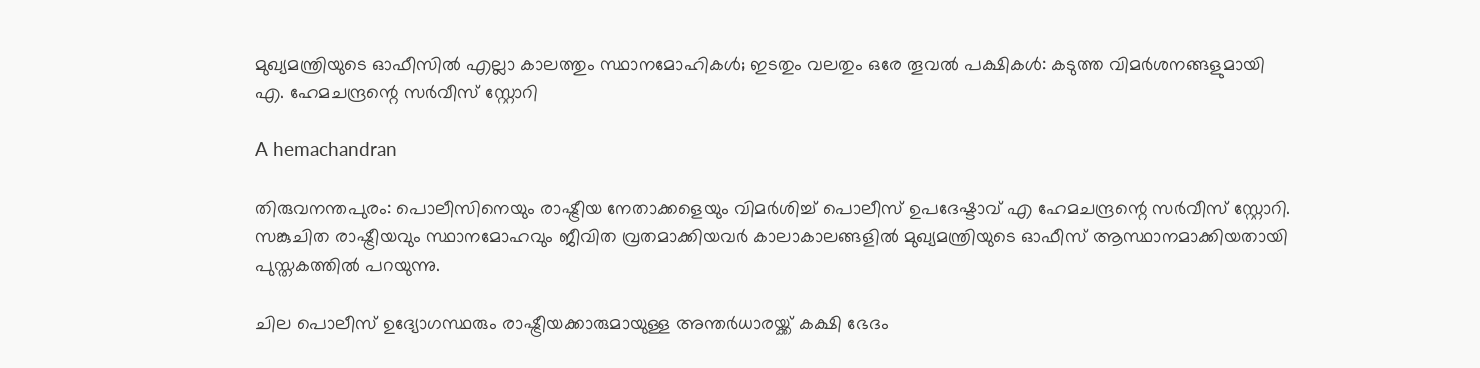മുഖ്യമന്ത്രിയുടെ ഓഫീസിൽ എല്ലാ കാലത്തും സ്ഥാനമോഹികൾ; ഇടതും വലതും ഒരേ തൂവൽ പക്ഷികൾ: കടുത്ത വിമർശനങ്ങളുമായി എ. ഹേമചന്ദ്രന്റെ സർവീസ് സ്റ്റോറി

A hemachandran

തിരുവനന്തപുരം: പൊലീസിനെയും രാഷ്ട്രീയ നേതാക്കളെയും വിമര്‍ശിച്ച് പൊലീസ് ഉപദേഷ്ടാവ് എ ഹേമചന്ദ്രന്റെ സര്‍വീസ് സ്റ്റോറി. സങ്കുചിത രാഷ്ട്രീയവും സ്ഥാനമോഹവും ജീവിത വ്രതമാക്കിയവര്‍ കാലാകാലങ്ങളില്‍ മുഖ്യമന്ത്രിയുടെ ഓഫീസ് ആസ്ഥാനമാക്കിയതായി പുസ്തകത്തില്‍ പറയുന്നു.

ചില പൊലീസ് ഉദ്യോഗസ്ഥരും രാഷ്ട്രീയക്കാരുമായുള്ള അന്തര്‍ധാരയ്ക്ക് കക്ഷി ഭേദം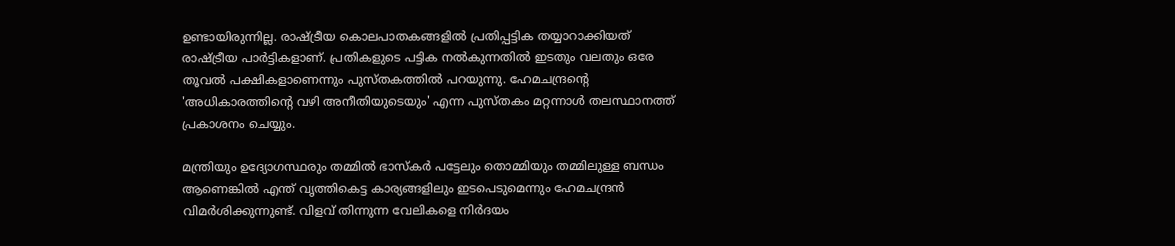ഉണ്ടായിരുന്നില്ല. രാഷ്ട്രീയ കൊലപാതകങ്ങളില്‍ പ്രതിപ്പട്ടിക തയ്യാറാക്കിയത് രാഷ്ട്രീയ പാര്‍ട്ടികളാണ്. പ്രതികളുടെ പട്ടിക നല്‍കുന്നതില്‍ ഇടതും വലതും ഒരേ തൂവല്‍ പക്ഷികളാണെന്നും പുസ്തകത്തില്‍ പറയുന്നു. ഹേമചന്ദ്രന്റെ 'അധികാരത്തിന്റെ വഴി അനീതിയുടെയും' എന്ന പുസ്തകം മറ്റന്നാള്‍ തലസ്ഥാനത്ത് പ്രകാശനം ചെയ്യും.

മന്ത്രിയും ഉദ്യോഗസ്ഥരും തമ്മില്‍ ഭാസ്‌കര്‍ പട്ടേലും തൊമ്മിയും തമ്മിലുള്ള ബന്ധം ആണെങ്കില്‍ എന്ത് വൃത്തികെട്ട കാര്യങ്ങളിലും ഇടപെടുമെന്നും ഹേമചന്ദ്രന്‍ വിമര്‍ശിക്കുന്നുണ്ട്. വിളവ് തിന്നുന്ന വേലികളെ നിര്‍ദയം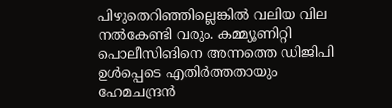പിഴുതെറിഞ്ഞില്ലെങ്കില്‍ വലിയ വില നല്‍കേണ്ടി വരും. കമ്മ്യൂണിറ്റി പൊലീസിങിനെ അന്നത്തെ ഡിജിപി ഉള്‍പ്പെടെ എതിര്‍ത്തതായും ഹേമചന്ദ്രന്‍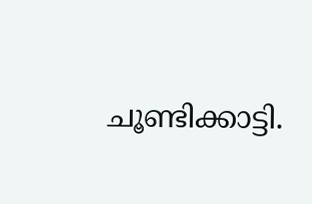ചൂണ്ടിക്കാട്ടി.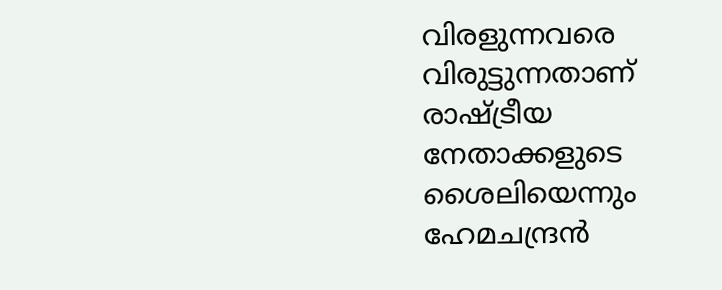വിരളുന്നവരെ വിരുട്ടുന്നതാണ് രാഷ്ട്രീയ നേതാക്കളുടെ ശൈലിയെന്നും ഹേമചന്ദ്രന്‍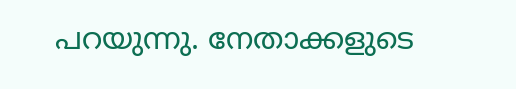പറയുന്നു. നേതാക്കളുടെ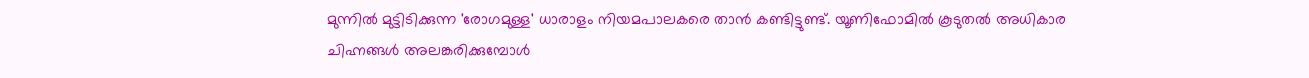മുന്നില്‍ മുട്ടിടിക്കുന്ന 'രോഗമുള്ള' ധാരാളം നിയമപാലകരെ താന്‍ കണ്ടിട്ടുണ്ട്. യൂണിഫോമില്‍ കൂടുതല്‍ അധികാര ചിഹ്നങ്ങള്‍ അലങ്കരിക്കുമ്പോള്‍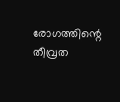രോഗത്തിന്റെ തീവ്രത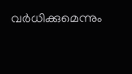വര്‍ധിക്കുമെന്നും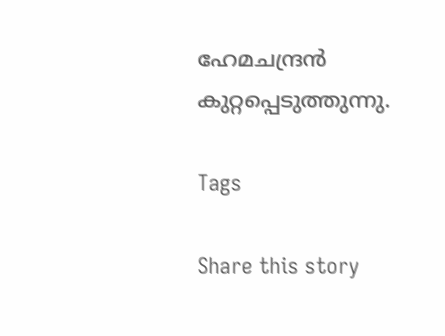ഹേമചന്ദ്രന്‍ കുറ്റപ്പെടുത്തുന്നു.

Tags

Share this story